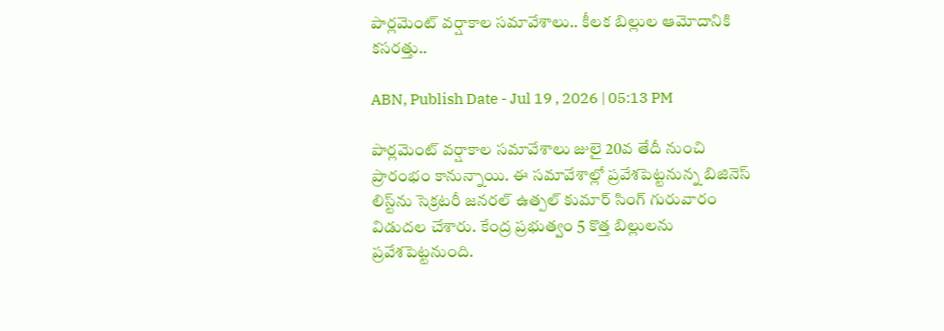పార్లమెంట్ వర్షాకాల సమావేశాలు.. కీలక బిల్లుల ఆమోదానికి కసరత్తు..

ABN, Publish Date - Jul 19 , 2026 | 05:13 PM

పార్లమెంట్ వర్షాకాల సమావేశాలు జులై 20వ తేదీ నుంచి ప్రారంభం కానున్నాయి. ఈ సమావేశాల్లో ప్రవేశపెట్టనున్న బిజినెస్ లిస్ట్‌ను సెక్రటరీ జనరల్ ఉత్పల్ కుమార్ సింగ్ గురువారం విడుదల చేశారు. కేంద్ర ప్రభుత్వం 5 కొత్త బిల్లులను ప్రవేశపెట్టనుంది.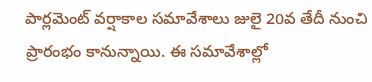పార్లమెంట్ వర్షాకాల సమావేశాలు జులై 20వ తేదీ నుంచి ప్రారంభం కానున్నాయి. ఈ సమావేశాల్లో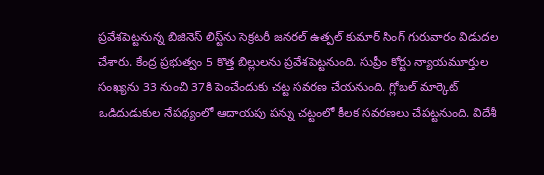ప్రవేశపెట్టనున్న బిజినెస్ లిస్ట్‌ను సెక్రటరీ జనరల్ ఉత్పల్ కుమార్ సింగ్ గురువారం విడుదల చేశారు. కేంద్ర ప్రభుత్వం 5 కొత్త బిల్లులను ప్రవేశపెట్టనుంది. సుప్రీం కోర్టు న్యాయమూర్తుల సంఖ్యను 33 నుంచి 37కి పెంచేందుకు చట్ట సవరణ చేయనుంది. గ్లోబల్ మార్కెట్ ఒడిదుడుకుల నేపథ్యంలో ఆదాయపు పన్ను చట్టంలో కీలక సవరణలు చేపట్టనుంది. విదేశీ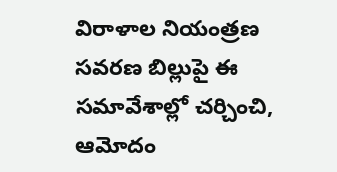విరాళాల నియంత్రణ సవరణ బిల్లుపై ఈ సమావేశాల్లో చర్చించి, ఆమోదం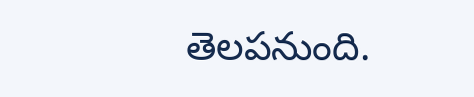తెలపనుంది.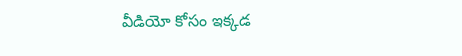వీడియో కోసం ఇక్కడ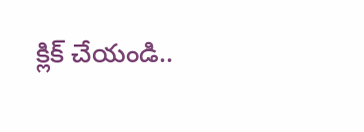క్లిక్ చేయండి..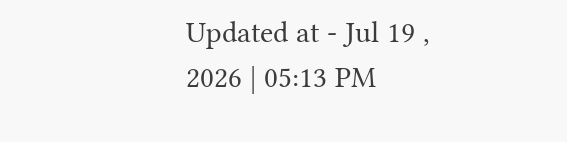Updated at - Jul 19 , 2026 | 05:13 PM